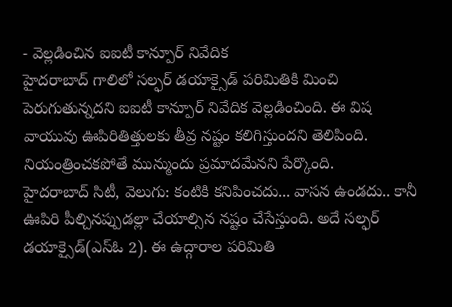- వెల్లడించిన ఐఐటీ కాన్పూర్ నివేదిక
హైదరాబాద్ గాలిలో సల్ఫర్ డయాక్సైడ్ పరిమితికి మించి పెరుగుతున్నదని ఐఐటీ కాన్పూర్ నివేదిక వెల్లడించింది. ఈ విష వాయువు ఊపిరితిత్తులకు తీవ్ర నష్టం కలిగిస్తుందని తెలిపింది. నియంత్రించకపోతే మున్ముందు ప్రమాదమేనని పేర్కొంది.
హైదరాబాద్ సిటీ, వెలుగు: కంటికి కనిపించదు... వాసన ఉండదు.. కానీ ఊపిరి పీల్చినప్పుడల్లా చేయాల్సిన నష్టం చేసేస్తుంది. అదే సల్ఫర్ డయాక్సైడ్(ఎస్ఓ 2). ఈ ఉద్గారాల పరిమితి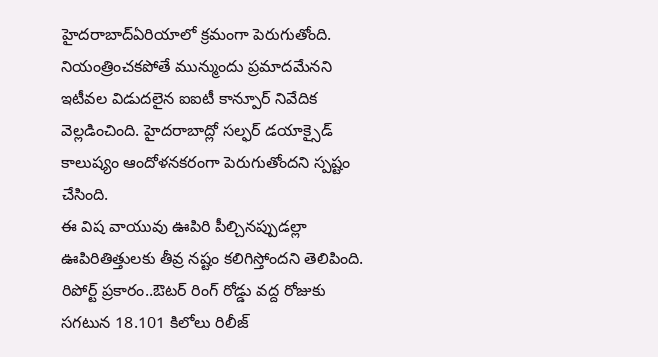హైదరాబాద్ఏరియాలో క్రమంగా పెరుగుతోంది. నియంత్రించకపోతే మున్ముందు ప్రమాదమేనని ఇటీవల విడుదలైన ఐఐటీ కాన్పూర్ నివేదిక వెల్లడించింది. హైదరాబాద్లో సల్ఫర్ డయాక్సైడ్ కాలుష్యం ఆందోళనకరంగా పెరుగుతోందని స్పష్టం చేసింది.
ఈ విష వాయువు ఊపిరి పీల్చినప్పుడల్లా ఊపిరితిత్తులకు తీవ్ర నష్టం కలిగిస్తోందని తెలిపింది. రిపోర్ట్ ప్రకారం..ఔటర్ రింగ్ రోడ్డు వద్ద రోజుకు సగటున 18.101 కిలోలు రిలీజ్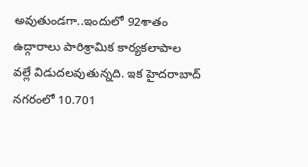అవుతుండగా..ఇందులో 92శాతం ఉద్గారాలు పారిశ్రామిక కార్యకలాపాల వల్లే విడుదలవుతున్నది. ఇక హైదరాబాద్ నగరంలో 10.701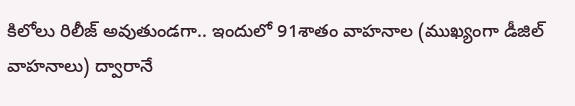కిలోలు రిలీజ్ అవుతుండగా.. ఇందులో 91శాతం వాహనాల (ముఖ్యంగా డీజిల్ వాహనాలు) ద్వారానే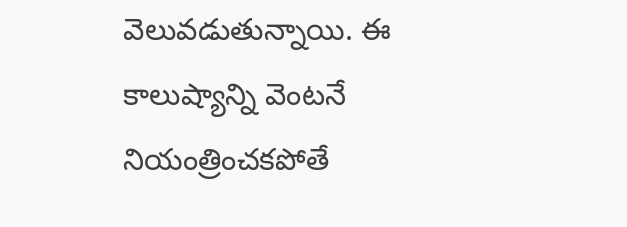వెలువడుతున్నాయి. ఈ కాలుష్యాన్ని వెంటనే నియంత్రించకపోతే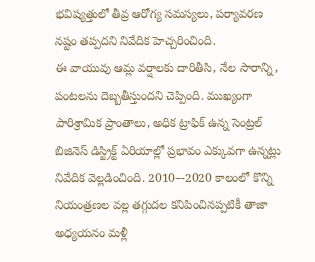భవిష్యత్తులో తీవ్ర ఆరోగ్య సమస్యలు, పర్యావరణ నష్టం తప్పదని నివేదిక హెచ్చరించింది.
ఈ వాయువు ఆమ్ల వర్షాలకు దారితీసి, నేల సారాన్ని, పంటలను దెబ్బతీస్తుందని చెప్పింది. ముఖ్యంగా పారిశ్రామిక ప్రాంతాలు, అధిక ట్రాఫిక్ ఉన్న సెంట్రల్ బిజినెస్ డిస్ట్రిక్ట్ ఏరియాల్లో ప్రభావం ఎక్కువగా ఉన్నట్లు నివేదిక వెల్లడించింది. 2010–-2020 కాలంలో కొన్ని నియంత్రణల వల్ల తగ్గుదల కనిపించినప్పటికీ తాజా అధ్యయనం మళ్లీ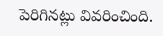పెరిగినట్లు వివరించింది.